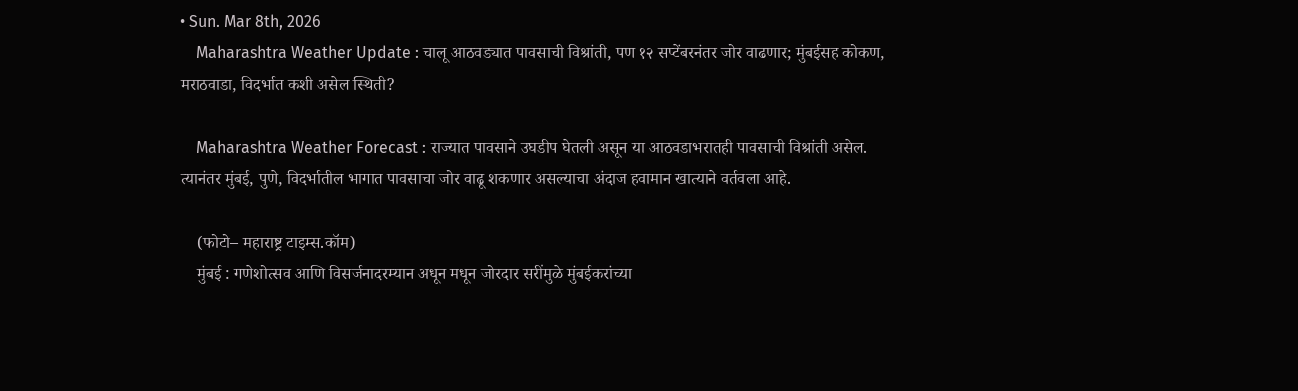• Sun. Mar 8th, 2026
    Maharashtra Weather Update : चालू आठवड्यात पावसाची विश्रांती, पण १२ सप्टेंबरनंतर जोर वाढणार; मुंबईसह कोकण, मराठवाडा, विदर्भात कशी असेल स्थिती?

    Maharashtra Weather Forecast : राज्यात पावसाने उघडीप घेतली असून या आठवडाभरातही पावसाची विश्रांती असेल. त्यानंतर मुंबई, पुणे, विदर्भातील भागात पावसाचा जोर वाढू शकणार असल्याचा अंदाज हवामान खात्याने वर्तवला आहे.

    (फोटो– महाराष्ट्र टाइम्स.कॉम)
    मुंबई : गणेशोत्सव आणि विसर्जनादरम्यान अधून मधून जोरदार सरींमुळे मुंबईकरांच्या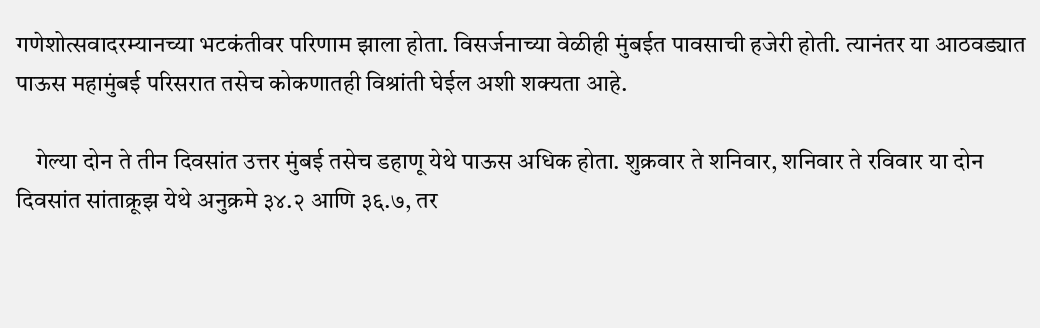गणेशोत्सवादरम्यानच्या भटकंतीवर परिणाम झाला होता. विसर्जनाच्या वेळीही मुंबईत पावसाची हजेरी होती. त्यानंतर या आठवड्यात पाऊस महामुंबई परिसरात तसेच कोकणातही विश्रांती घेईल अशी शक्यता आहे.

    गेल्या दोन ते तीन दिवसांत उत्तर मुंबई तसेच डहाणू येथे पाऊस अधिक होता. शुक्रवार ते शनिवार, शनिवार ते रविवार या दोन दिवसांत सांताक्रूझ येथे अनुक्रमे ३४.२ आणि ३६.७, तर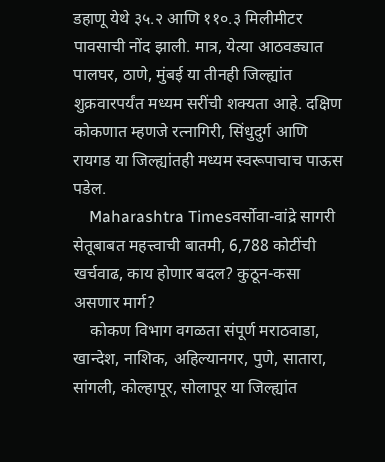डहाणू येथे ३५.२ आणि ११०.३ मिलीमीटर पावसाची नोंद झाली. मात्र, येत्या आठवड्यात पालघर, ठाणे, मुंबई या तीनही जिल्ह्यांत शुक्रवारपर्यंत मध्यम सरींची शक्यता आहे. दक्षिण कोकणात म्हणजे रत्नागिरी, सिंधुदुर्ग आणि रायगड या जिल्ह्यांतही मध्यम स्वरूपाचाच पाऊस पडेल.
    Maharashtra Timesवर्सोवा-वांद्रे सागरी सेतूबाबत महत्त्वाची बातमी, 6,788 कोटींची खर्चवाढ, काय होणार बदल? कुठून-कसा असणार मार्ग?
    कोकण विभाग वगळता संपूर्ण मराठवाडा, खान्देश, नाशिक, अहिल्यानगर, पुणे, सातारा, सांगली, कोल्हापूर, सोलापूर या जिल्ह्यांत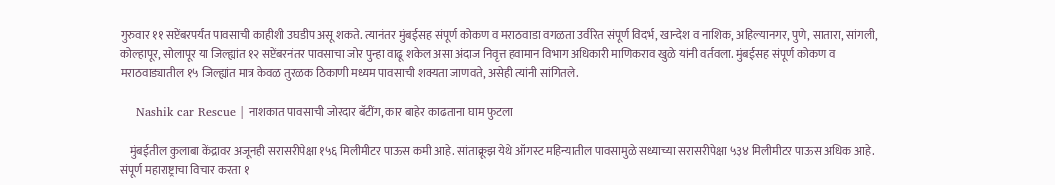गुरुवार ११ सप्टेंबरपर्यंत पावसाची काहीशी उघडीप असू शकते. त्यानंतर मुंबईसह संपूर्ण कोकण व मराठवाडा वगळता उर्वरित संपूर्ण विदर्भ, खान्देश व नाशिक, अहिल्यानगर, पुणे, सातारा, सांगली, कोल्हापूर, सोलापूर या जिल्ह्यांत १२ सप्टेंबरनंतर पावसाचा जोर पुन्हा वाढू शकेल असा अंदाज निवृत्त हवामान विभाग अधिकारी माणिकराव खुळे यांनी वर्तवला. मुंबईसह संपूर्ण कोकण व मराठवाड्यातील १५ जिल्ह्यांत मात्र केवळ तुरळक ठिकाणी मध्यम पावसाची शक्यता जाणवते, असेही त्यांनी सांगितले.

    Nashik car Rescue | नाशकात पावसाची जोरदार बॅटींग, कार बाहेर काढताना घाम फुटला

    मुंबईतील कुलाबा केंद्रावर अजूनही सरासरीपेक्षा १५६ मिलीमीटर पाऊस कमी आहे. सांताक्रूझ येथे ऑगस्ट महिन्यातील पावसामुळे सध्याच्या सरासरीपेक्षा ५३४ मिलीमीटर पाऊस अधिक आहे. संपूर्ण महाराष्ट्राचा विचार करता १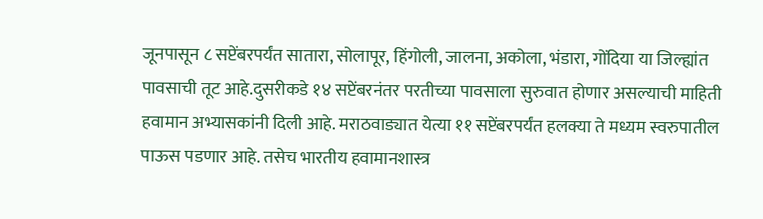जूनपासून ८ सप्टेंबरपर्यंत सातारा, सोलापूर, हिंगोली, जालना, अकोला, भंडारा, गोंदिया या जिल्ह्यांत पावसाची तूट आहे.दुसरीकडे १४ सप्टेंबरनंतर परतीच्या पावसाला सुरुवात होणार असल्याची माहिती हवामान अभ्यासकांनी दिली आहे. मराठवाड्यात येत्या ११ सप्टेंबरपर्यंत हलक्या ते मध्यम स्वरुपातील पाऊस पडणार आहे. तसेच भारतीय हवामानशास्त्र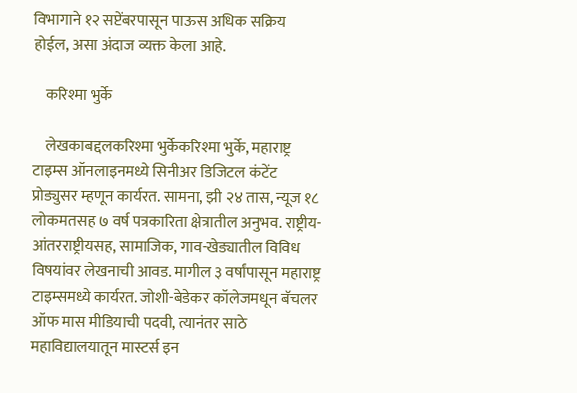विभागाने १२ सप्टेंबरपासून पाऊस अधिक सक्रिय होईल, असा अंदाज व्यक्त केला आहे.

    करिश्मा भुर्के

    लेखकाबद्दलकरिश्मा भुर्केकरिश्मा भुर्के, महाराष्ट्र टाइम्स ऑनलाइनमध्ये सिनीअर डिजिटल कंटेंट प्रोड्युसर म्हणून कार्यरत. सामना, झी २४ तास, न्यूज १८ लोकमतसह ७ वर्ष पत्रकारिता क्षेत्रातील अनुभव. राष्ट्रीय-आंतरराष्ट्रीयसह, सामाजिक, गाव-खेड्यातील विविध विषयांवर लेखनाची आवड. मागील ३ वर्षांपासून महाराष्ट्र टाइम्समध्ये कार्यरत. जोशी-बेडेकर कॉलेजमधून बॅचलर ऑफ मास मीडियाची पदवी, त्यानंतर साठे महाविद्यालयातून मास्टर्स इन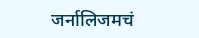जर्नालिजमचं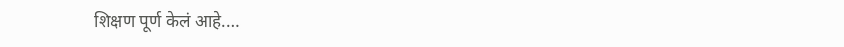शिक्षण पूर्ण केलं आहे.…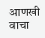आणखी वाचा